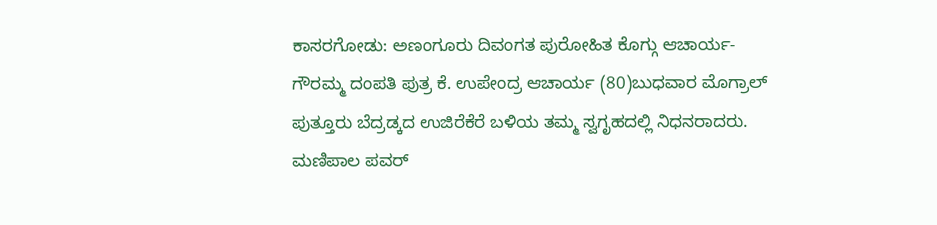ಕಾಸರಗೋಡು: ಅಣಂಗೂರು ದಿವಂಗತ ಪುರೋಹಿತ ಕೊಗ್ಗು ಆಚಾರ್ಯ-ಗೌರಮ್ಮ ದಂಪತಿ ಪುತ್ರ ಕೆ. ಉಪೇಂದ್ರ ಆಚಾರ್ಯ (80)ಬುಧವಾರ ಮೊಗ್ರಾಲ್ ಪುತ್ತೂರು ಬೆದ್ರಡ್ಕದ ಉಜಿರೆಕೆರೆ ಬಳಿಯ ತಮ್ಮ ಸ್ವಗೃಹದಲ್ಲಿ ನಿಧನರಾದರು.
ಮಣಿಪಾಲ ಪವರ್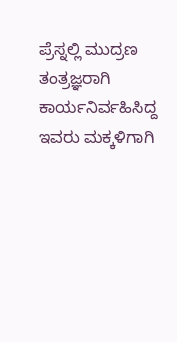ಪ್ರೆಸ್ನಲ್ಲಿ ಮುದ್ರಣ ತಂತ್ರಜ್ಞರಾಗಿ ಕಾರ್ಯನಿರ್ವಹಿಸಿದ್ದ ಇವರು ಮಕ್ಕಳಿಗಾಗಿ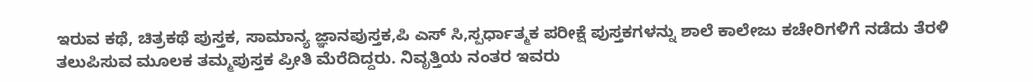ಇರುವ ಕಥೆ, ಚಿತ್ರಕಥೆ ಪುಸ್ತಕ, ಸಾಮಾನ್ಯ ಜ್ಞಾನಪುಸ್ತಕ,ಪಿ ಎಸ್ ಸಿ,ಸ್ಪರ್ಧಾತ್ಮಕ ಪರೀಕ್ಷೆ ಪುಸ್ತಕಗಳನ್ನು ಶಾಲೆ ಕಾಲೇಜು ಕಚೇರಿಗಳಿಗೆ ನಡೆದು ತೆರಳಿ ತಲುಪಿಸುವ ಮೂಲಕ ತಮ್ಮಪುಸ್ತಕ ಪ್ರೀತಿ ಮೆರೆದಿದ್ದರು. ನಿವೃತ್ತಿಯ ನಂತರ ಇವರು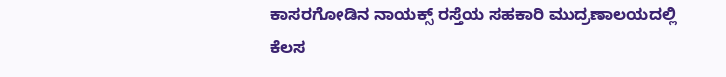ಕಾಸರಗೋಡಿನ ನಾಯಕ್ಸ್ ರಸ್ತೆಯ ಸಹಕಾರಿ ಮುದ್ರಣಾಲಯದಲ್ಲಿ ಕೆಲಸ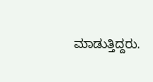ಮಾಡುತ್ತಿದ್ದರು.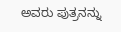ಅವರು ಪುತ್ರನನ್ನು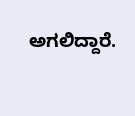ಅಗಲಿದ್ದಾರೆ.